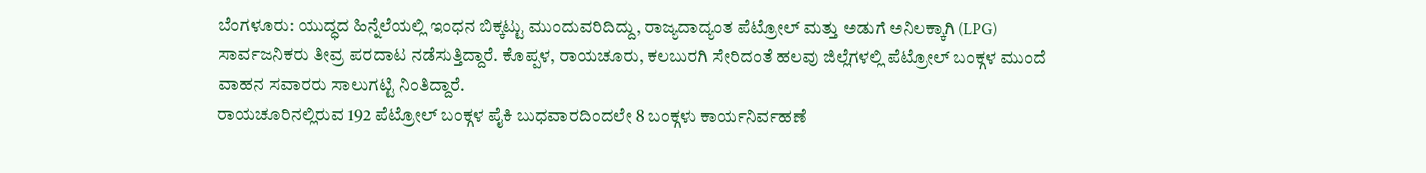ಬೆಂಗಳೂರು: ಯುದ್ಧದ ಹಿನ್ನೆಲೆಯಲ್ಲಿ ಇಂಧನ ಬಿಕ್ಕಟ್ಟು ಮುಂದುವರಿದಿದ್ದು, ರಾಜ್ಯದಾದ್ಯಂತ ಪೆಟ್ರೋಲ್ ಮತ್ತು ಅಡುಗೆ ಅನಿಲಕ್ಕಾಗಿ (LPG) ಸಾರ್ವಜನಿಕರು ತೀವ್ರ ಪರದಾಟ ನಡೆಸುತ್ತಿದ್ದಾರೆ. ಕೊಪ್ಪಳ, ರಾಯಚೂರು, ಕಲಬುರಗಿ ಸೇರಿದಂತೆ ಹಲವು ಜಿಲ್ಲೆಗಳಲ್ಲಿ ಪೆಟ್ರೋಲ್ ಬಂಕ್ಗಳ ಮುಂದೆ ವಾಹನ ಸವಾರರು ಸಾಲುಗಟ್ಟಿ ನಿಂತಿದ್ದಾರೆ.
ರಾಯಚೂರಿನಲ್ಲಿರುವ 192 ಪೆಟ್ರೋಲ್ ಬಂಕ್ಗಳ ಪೈಕಿ ಬುಧವಾರದಿಂದಲೇ 8 ಬಂಕ್ಗಳು ಕಾರ್ಯನಿರ್ವಹಣೆ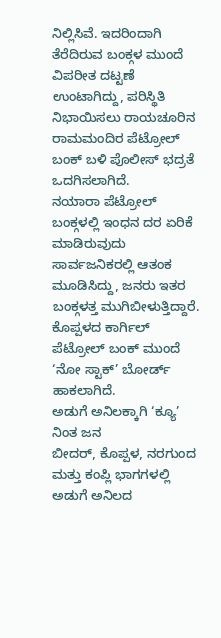ನಿಲ್ಲಿಸಿವೆ. ಇದರಿಂದಾಗಿ ತೆರೆದಿರುವ ಬಂಕ್ಗಳ ಮುಂದೆ ವಿಪರೀತ ದಟ್ಟಣೆ ಉಂಟಾಗಿದ್ದು, ಪರಿಸ್ಥಿತಿ ನಿಭಾಯಿಸಲು ರಾಯಚೂರಿನ ರಾಮಮಂದಿರ ಪೆಟ್ರೋಲ್ ಬಂಕ್ ಬಳಿ ಪೊಲೀಸ್ ಭದ್ರತೆ ಒದಗಿಸಲಾಗಿದೆ.
ನಯಾರಾ ಪೆಟ್ರೋಲ್ ಬಂಕ್ಗಳಲ್ಲಿ ಇಂಧನ ದರ ಏರಿಕೆ ಮಾಡಿರುವುದು ಸಾರ್ವಜನಿಕರಲ್ಲಿ ಆತಂಕ ಮೂಡಿಸಿದ್ದು, ಜನರು ಇತರ ಬಂಕ್ಗಳತ್ತ ಮುಗಿಬೀಳುತ್ತಿದ್ದಾರೆ. ಕೊಪ್ಪಳದ ಕಾರ್ಗಿಲ್ ಪೆಟ್ರೋಲ್ ಬಂಕ್ ಮುಂದೆ ‘ನೋ ಸ್ಟಾಕ್’ ಬೋರ್ಡ್ ಹಾಕಲಾಗಿದೆ.
ಅಡುಗೆ ಅನಿಲಕ್ಕಾಗಿ ‘ಕ್ಯೂ’ ನಿಂತ ಜನ
ಬೀದರ್, ಕೊಪ್ಪಳ, ನರಗುಂದ ಮತ್ತು ಕಂಪ್ಲಿ ಭಾಗಗಳಲ್ಲಿ ಅಡುಗೆ ಅನಿಲದ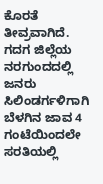ಕೊರತೆ ತೀವ್ರವಾಗಿದೆ. ಗದಗ ಜಿಲ್ಲೆಯ ನರಗುಂದದಲ್ಲಿ ಜನರು ಸಿಲಿಂಡರ್ಗಳಿಗಾಗಿ ಬೆಳಗಿನ ಜಾವ 4 ಗಂಟೆಯಿಂದಲೇ ಸರತಿಯಲ್ಲಿ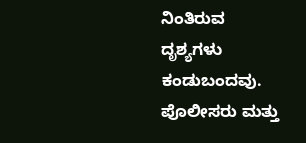ನಿಂತಿರುವ ದೃಶ್ಯಗಳು ಕಂಡುಬಂದವು. ಪೊಲೀಸರು ಮತ್ತು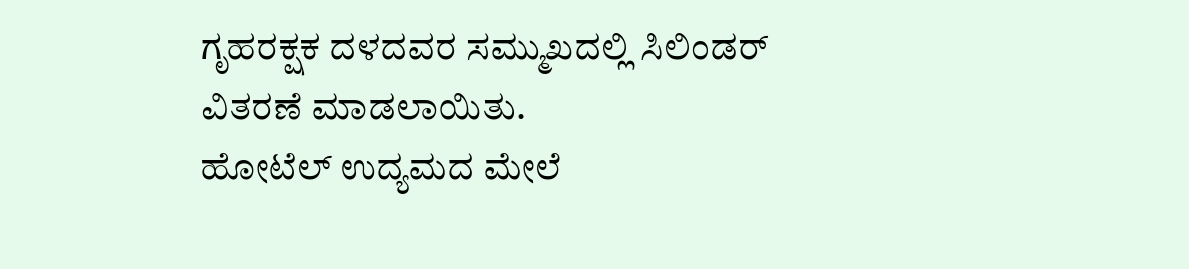ಗೃಹರಕ್ಷಕ ದಳದವರ ಸಮ್ಮುಖದಲ್ಲಿ ಸಿಲಿಂಡರ್ ವಿತರಣೆ ಮಾಡಲಾಯಿತು.
ಹೋಟೆಲ್ ಉದ್ಯಮದ ಮೇಲೆ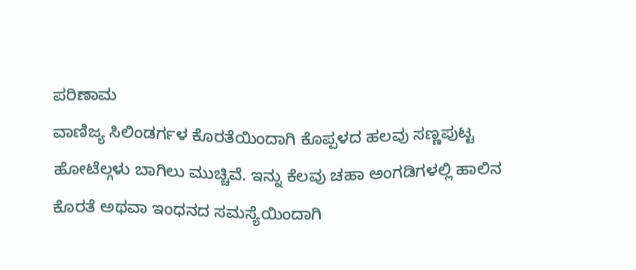ಪರಿಣಾಮ
ವಾಣಿಜ್ಯ ಸಿಲಿಂಡರ್ಗಳ ಕೊರತೆಯಿಂದಾಗಿ ಕೊಪ್ಪಳದ ಹಲವು ಸಣ್ಣಪುಟ್ಟ ಹೋಟೆಲ್ಗಳು ಬಾಗಿಲು ಮುಚ್ಚಿವೆ. ಇನ್ನು ಕೆಲವು ಚಹಾ ಅಂಗಡಿಗಳಲ್ಲಿ ಹಾಲಿನ ಕೊರತೆ ಅಥವಾ ಇಂಧನದ ಸಮಸ್ಯೆಯಿಂದಾಗಿ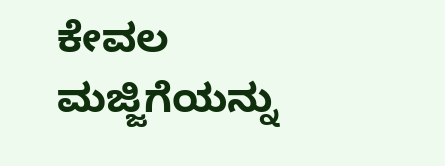ಕೇವಲ ಮಜ್ಜಿಗೆಯನ್ನು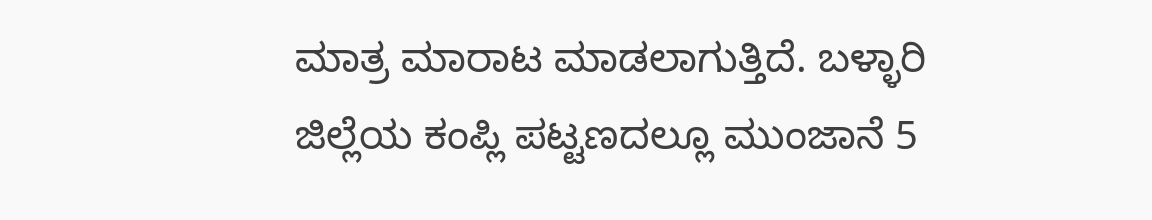ಮಾತ್ರ ಮಾರಾಟ ಮಾಡಲಾಗುತ್ತಿದೆ. ಬಳ್ಳಾರಿ ಜಿಲ್ಲೆಯ ಕಂಪ್ಲಿ ಪಟ್ಟಣದಲ್ಲೂ ಮುಂಜಾನೆ 5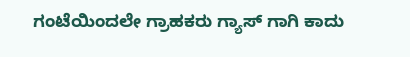ಗಂಟೆಯಿಂದಲೇ ಗ್ರಾಹಕರು ಗ್ಯಾಸ್ ಗಾಗಿ ಕಾದು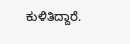ಕುಳಿತಿದ್ದಾರೆ.